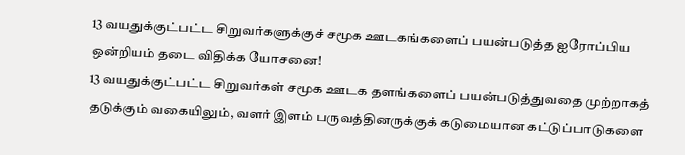13 வயதுக்குட்பட்ட சிறுவர்களுக்குச் சமூக ஊடகங்களைப் பயன்படுத்த ஐரோப்பிய ஒன்றியம் தடை விதிக்க யோசனை!
13 வயதுக்குட்பட்ட சிறுவர்கள் சமூக ஊடக தளங்களைப் பயன்படுத்துவதை முற்றாகத் தடுக்கும் வகையிலும், வளர் இளம் பருவத்தினருக்குக் கடுமையான கட்டுப்பாடுகளை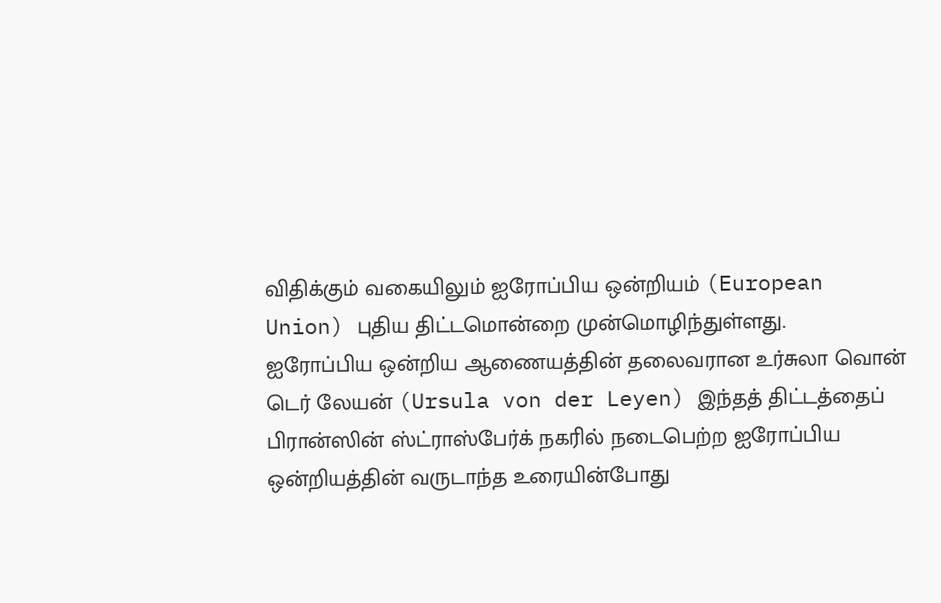விதிக்கும் வகையிலும் ஐரோப்பிய ஒன்றியம் (European Union) புதிய திட்டமொன்றை முன்மொழிந்துள்ளது.
ஐரோப்பிய ஒன்றிய ஆணையத்தின் தலைவரான உர்சுலா வொன் டெர் லேயன் (Ursula von der Leyen) இந்தத் திட்டத்தைப் பிரான்ஸின் ஸ்ட்ராஸ்பேர்க் நகரில் நடைபெற்ற ஐரோப்பிய ஒன்றியத்தின் வருடாந்த உரையின்போது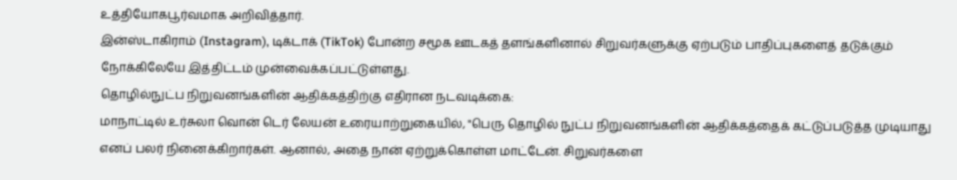உத்தியோகபூர்வமாக அறிவித்தார்.
இன்ஸ்டாகிராம் (Instagram), டிக்டாக் (TikTok) போன்ற சமூக ஊடகத் தளங்களினால் சிறுவர்களுக்கு ஏற்படும் பாதிப்புகளைத் தடுக்கும் நோக்கிலேயே இத்திட்டம் முன்வைக்கப்பட்டுள்ளது.
தொழில்நுட்ப நிறுவனங்களின் ஆதிக்கத்திற்கு எதிரான நடவடிக்கை:
மாநாட்டில் உர்சுலா வொன் டெர் லேயன் உரையாற்றுகையில், "பெரு தொழில் நுட்ப நிறுவனங்களின் ஆதிக்கத்தைக் கட்டுப்படுத்த முடியாது எனப் பலர் நினைக்கிறார்கள். ஆனால், அதை நான் ஏற்றுக்கொள்ள மாட்டேன். சிறுவர்களை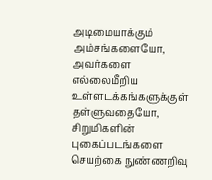அடிமையாக்கும் அம்சங்களையோ, அவர்களை எல்லைமீறிய உள்ளடக்கங்களுக்குள் தள்ளுவதையோ, சிறுமிகளின் புகைப்படங்களை செயற்கை நுண்ணறிவு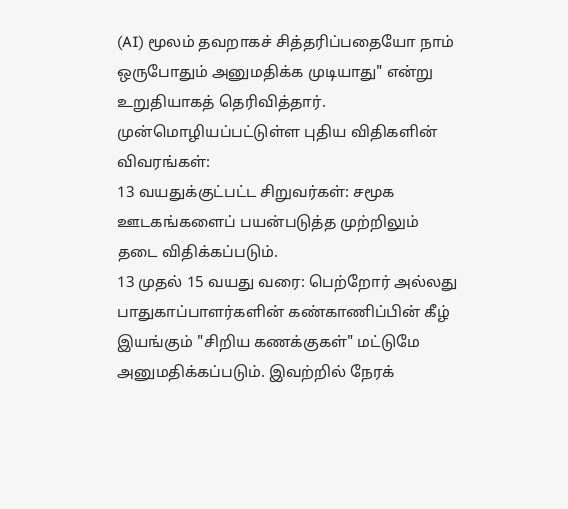(AI) மூலம் தவறாகச் சித்தரிப்பதையோ நாம் ஒருபோதும் அனுமதிக்க முடியாது" என்று உறுதியாகத் தெரிவித்தார்.
முன்மொழியப்பட்டுள்ள புதிய விதிகளின் விவரங்கள்:
13 வயதுக்குட்பட்ட சிறுவர்கள்: சமூக ஊடகங்களைப் பயன்படுத்த முற்றிலும் தடை விதிக்கப்படும்.
13 முதல் 15 வயது வரை: பெற்றோர் அல்லது பாதுகாப்பாளர்களின் கண்காணிப்பின் கீழ் இயங்கும் "சிறிய கணக்குகள்" மட்டுமே அனுமதிக்கப்படும். இவற்றில் நேரக்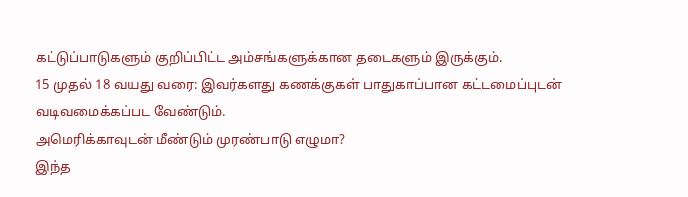கட்டுப்பாடுகளும் குறிப்பிட்ட அம்சங்களுக்கான தடைகளும் இருக்கும்.
15 முதல் 18 வயது வரை: இவர்களது கணக்குகள் பாதுகாப்பான கட்டமைப்புடன் வடிவமைக்கப்பட வேண்டும்.
அமெரிக்காவுடன் மீண்டும் முரண்பாடு எழுமா?
இந்த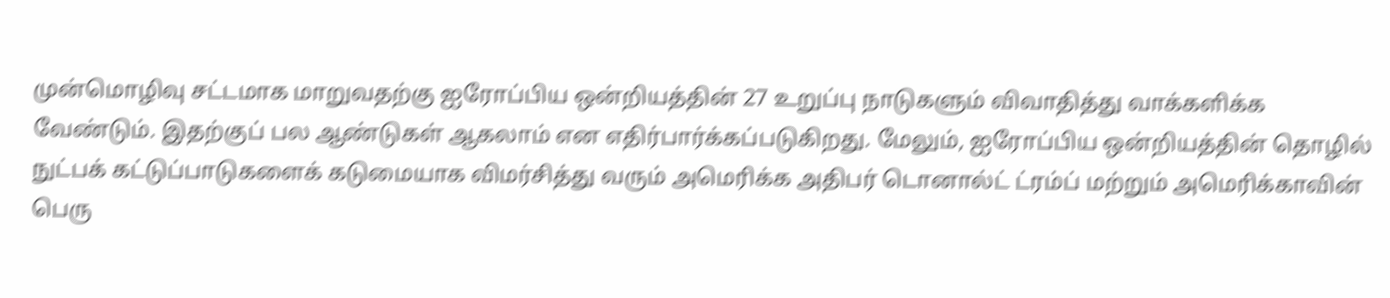முன்மொழிவு சட்டமாக மாறுவதற்கு ஐரோப்பிய ஒன்றியத்தின் 27 உறுப்பு நாடுகளும் விவாதித்து வாக்களிக்க வேண்டும். இதற்குப் பல ஆண்டுகள் ஆகலாம் என எதிர்பார்க்கப்படுகிறது. மேலும், ஐரோப்பிய ஒன்றியத்தின் தொழில் நுட்பக் கட்டுப்பாடுகளைக் கடுமையாக விமர்சித்து வரும் அமெரிக்க அதிபர் டொனால்ட் ட்ரம்ப் மற்றும் அமெரிக்காவின் பெரு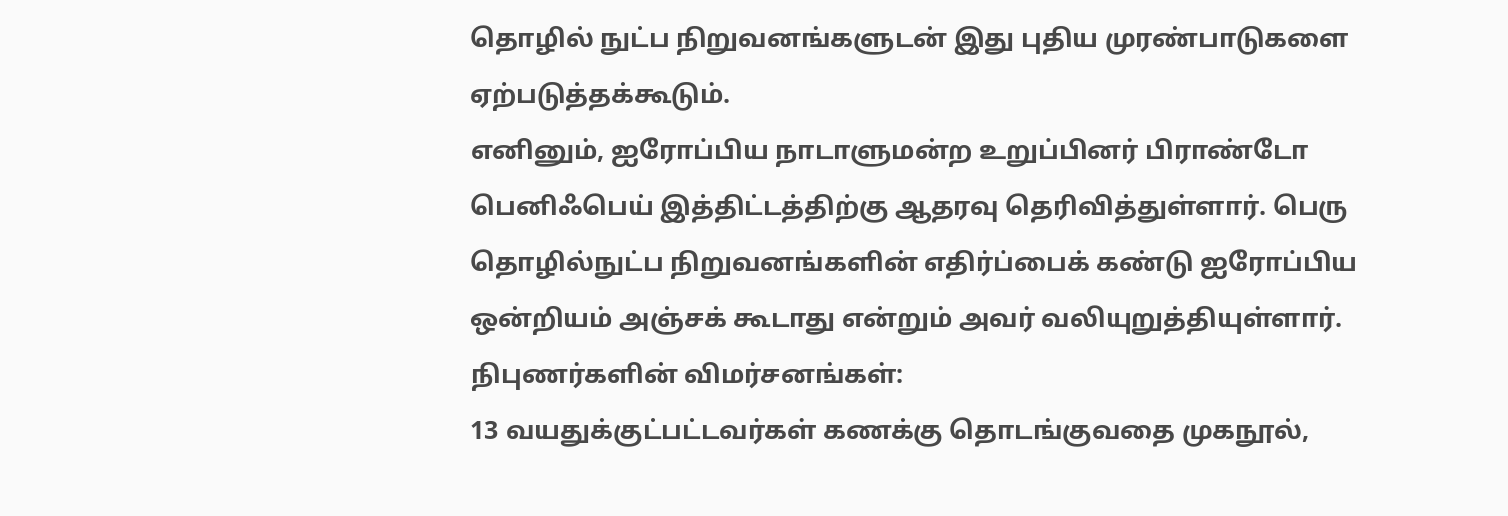தொழில் நுட்ப நிறுவனங்களுடன் இது புதிய முரண்பாடுகளை ஏற்படுத்தக்கூடும்.
எனினும், ஐரோப்பிய நாடாளுமன்ற உறுப்பினர் பிராண்டோ பெனிஃபெய் இத்திட்டத்திற்கு ஆதரவு தெரிவித்துள்ளார். பெரு தொழில்நுட்ப நிறுவனங்களின் எதிர்ப்பைக் கண்டு ஐரோப்பிய ஒன்றியம் அஞ்சக் கூடாது என்றும் அவர் வலியுறுத்தியுள்ளார்.
நிபுணர்களின் விமர்சனங்கள்:
13 வயதுக்குட்பட்டவர்கள் கணக்கு தொடங்குவதை முகநூல்,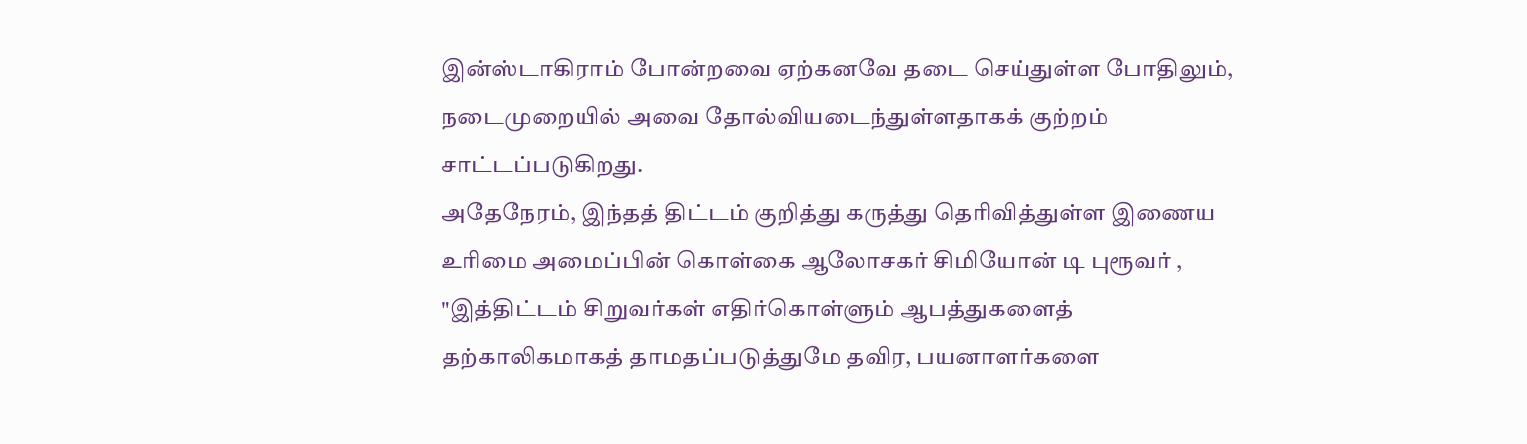இன்ஸ்டாகிராம் போன்றவை ஏற்கனவே தடை செய்துள்ள போதிலும், நடைமுறையில் அவை தோல்வியடைந்துள்ளதாகக் குற்றம் சாட்டப்படுகிறது.
அதேநேரம், இந்தத் திட்டம் குறித்து கருத்து தெரிவித்துள்ள இணைய உரிமை அமைப்பின் கொள்கை ஆலோசகர் சிமியோன் டி புரூவர் , "இத்திட்டம் சிறுவர்கள் எதிர்கொள்ளும் ஆபத்துகளைத் தற்காலிகமாகத் தாமதப்படுத்துமே தவிர, பயனாளர்களை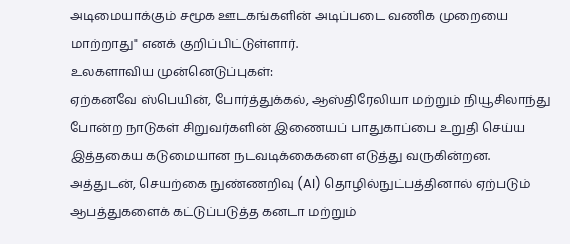அடிமையாக்கும் சமூக ஊடகங்களின் அடிப்படை வணிக முறையை மாற்றாது" எனக் குறிப்பிட்டுள்ளார்.
உலகளாவிய முன்னெடுப்புகள்:
ஏற்கனவே ஸ்பெயின், போர்த்துக்கல், ஆஸ்திரேலியா மற்றும் நியூசிலாந்து போன்ற நாடுகள் சிறுவர்களின் இணையப் பாதுகாப்பை உறுதி செய்ய இத்தகைய கடுமையான நடவடிக்கைகளை எடுத்து வருகின்றன.
அத்துடன், செயற்கை நுண்ணறிவு (AI) தொழில்நுட்பத்தினால் ஏற்படும் ஆபத்துகளைக் கட்டுப்படுத்த கனடா மற்றும்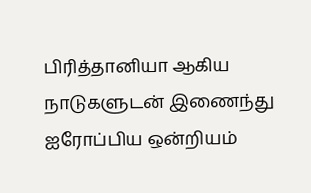பிரித்தானியா ஆகிய நாடுகளுடன் இணைந்து ஐரோப்பிய ஒன்றியம்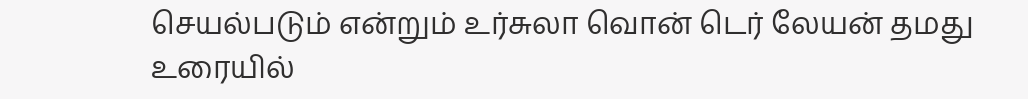செயல்படும் என்றும் உர்சுலா வொன் டெர் லேயன் தமது உரையில்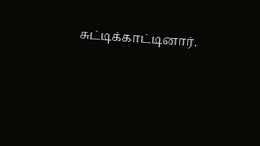சுட்டிக்காட்டினார்.